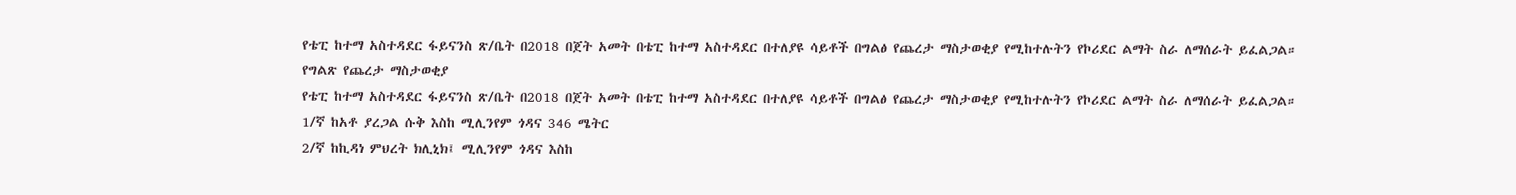የቴፒ ከተማ አስተዳደር ፋይናንስ ጽ/ቤት በ2018 በጀት አመት በቴፒ ከተማ አስተዳደር በተለያዩ ሳይቶች በግልፅ የጨረታ ማስታወቂያ የሚከተሉትን የኮሪደር ልማት ስራ ለማሰራት ይፈልጋል።
የግልጽ የጨረታ ማስታወቂያ
የቴፒ ከተማ አስተዳደር ፋይናንስ ጽ/ቤት በ2018 በጀት አመት በቴፒ ከተማ አስተዳደር በተለያዩ ሳይቶች በግልፅ የጨረታ ማስታወቂያ የሚከተሉትን የኮሪደር ልማት ስራ ለማሰራት ይፈልጋል።
1/ኛ ከአቶ ያረጋል ሱቅ እስከ ሚሊንየም ጎዳና 346 ሜትር
2/ኛ ከኪዳነ ምህረት ክሊኒክ፤ ሚሊንየም ጎዳና እስከ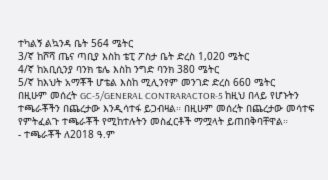ተካልኝ ልኳንዳ ቤት 564 ሜትር
3/ኛ ከሾሻ ጤና ጣቢያ እስከ ቴፒ ፖስታ ቤት ድረስ 1,020 ሜትር
4/ኛ ከአቢሲንያ ባንክ ቴሌ እስከ ንግድ ባንክ 380 ሜትር
5/ኛ ከእህት አማቾች ሆቴል እስከ ሚሊንየም መንገድ ድረስ 660 ሜትር
በዚሁም መሰረት GC-5/GENERAL CONTRARACTOR-5 ከዚህ በላይ የሆኑትን ተጫራቾችን በጨረታው እንዲሳተፋ ይጋብዛል። በዚሁም መሰረት በጨረታው መሳተፍ የምትፈልጉ ተጫራቾች የሚከተሉትን መስፈርቶች ማሟላት ይጠበቅባቸዋል።
- ተጫራቾች ለ2018 ዓ.ም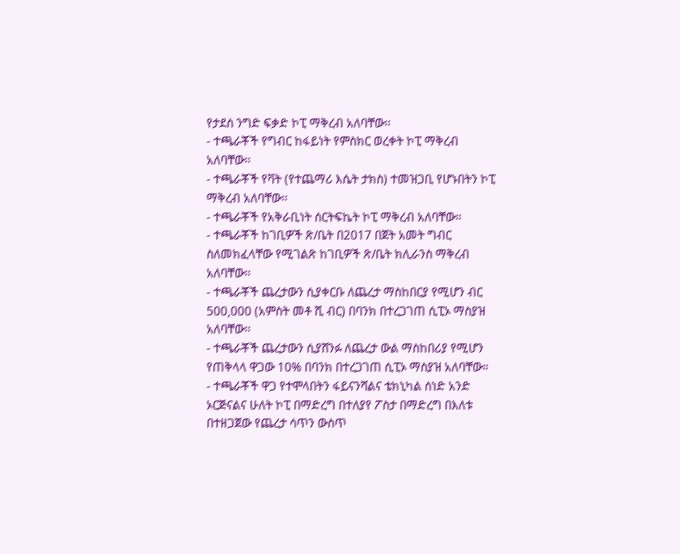የታደሰ ንግድ ፍቃድ ኮፒ ማቅረብ አለባቸው፡፡
- ተጫራቾች የግብር ከፋይነት የምስክር ወረቀት ኮፒ ማቅረብ አለባቸው፡፡
- ተጫራቾች የቫት (የተጨማሪ እሴት ታክስ) ተመዝጋቢ የሆኑበትን ኮፒ ማቅረብ አለባቸው፡፡
- ተጫራቾች የአቅራቢነት ሰርትፍኬት ኮፒ ማቅረብ አለባቸው።
- ተጫራቾች ከገቢዎች ጽ/ቤት በ2017 በጀት አመት ግብር ስለመክፈላቸው የሚገልጽ ከገቢዎች ጽ/ቤት ክሊራንስ ማቅረብ አለባቸው፡፡
- ተጫራቾች ጨረታውን ሲያቀርቡ ለጨረታ ማስከበርያ የሚሆን ብር 500,000 (አምስት መቶ ሺ ብር) በባንክ በተረጋገጠ ሲፒኦ ማስያዝ አለባቸው፡፡
- ተጫራቾች ጨረታውን ሲያሸንፉ ለጨረታ ውል ማስከበሪያ የሚሆን የጠቅላላ ዋጋው 10% በባንክ በተረጋገጠ ሲፒኦ ማስያዝ አለባቸው።
- ተጫራቾች ዋጋ የተሞላበትን ፋይናንሻልና ቴክኒካል ሰነድ አንድ ኦርጅናልና ሁለት ኮፒ በማድረግ በተለያየ ፖስታ በማድረግ በእለቱ በተዘጋጀው የጨረታ ሳጥን ውስጥ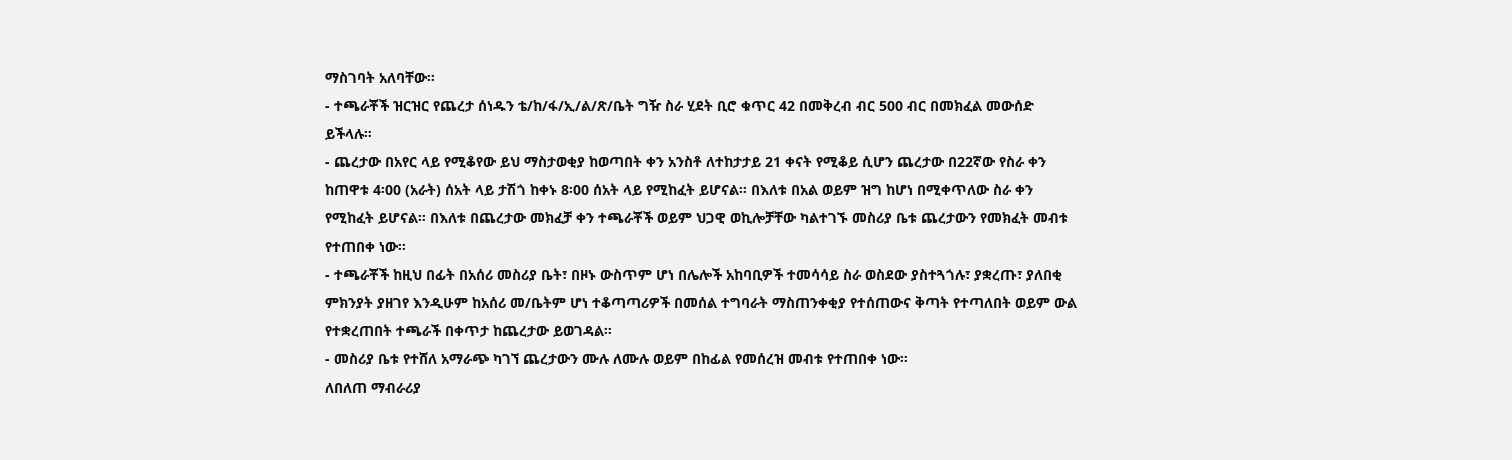ማስገባት አለባቸው።
- ተጫራቾች ዝርዝር የጨረታ ሰነዱን ቴ/ከ/ፋ/ኢ/ል/ጽ/ቤት ግዥ ስራ ሂደት ቢሮ ቁጥር 42 በመቅረብ ብር 500 ብር በመክፈል መውሰድ ይችላሉ።
- ጨረታው በአየር ላይ የሚቆየው ይህ ማስታወቂያ ከወጣበት ቀን አንስቶ ለተከታታይ 21 ቀናት የሚቆይ ሲሆን ጨረታው በ22ኛው የስራ ቀን ከጠዋቱ 4፡00 (አራት) ሰአት ላይ ታሽጎ ከቀኑ 8፡00 ሰአት ላይ የሚከፈት ይሆናል። በእለቱ በአል ወይም ዝግ ከሆነ በሚቀጥለው ስራ ቀን የሚከፈት ይሆናል። በእለቱ በጨረታው መክፈቻ ቀን ተጫራቾች ወይም ህጋዊ ወኪሎቻቸው ካልተገኙ መስሪያ ቤቱ ጨረታውን የመክፈት መብቱ የተጠበቀ ነው።
- ተጫራቾች ከዚህ በፊት በአሰሪ መስሪያ ቤት፣ በዞኑ ውስጥም ሆነ በሌሎች አከባቢዎች ተመሳሳይ ስራ ወስደው ያስተጓጎሉ፣ ያቋረጡ፣ ያለበቂ ምክንያት ያዘገየ እንዲሁም ከአሰሪ መ/ቤትም ሆነ ተቆጣጣሪዎች በመሰል ተግባራት ማስጠንቀቂያ የተሰጠውና ቅጣት የተጣለበት ወይም ውል የተቋረጠበት ተጫራች በቀጥታ ከጨረታው ይወገዳል።
- መስሪያ ቤቱ የተሸለ አማራጭ ካገኘ ጨረታውን ሙሉ ለሙሉ ወይም በከፊል የመሰረዝ መብቱ የተጠበቀ ነው።
ለበለጠ ማብራሪያ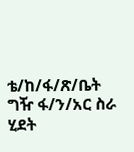ቴ/ከ/ፋ/ጽ/ቤት ግዥ ፋ/ን/አር ስራ ሂደት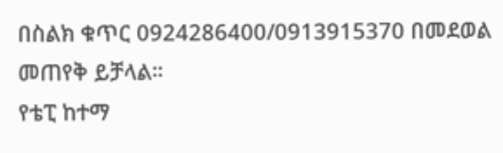በስልክ ቁጥር 0924286400/0913915370 በመደወል መጠየቅ ይቻላል።
የቴፒ ከተማ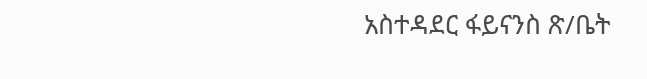አስተዳደር ፋይናንስ ጽ/ቤት